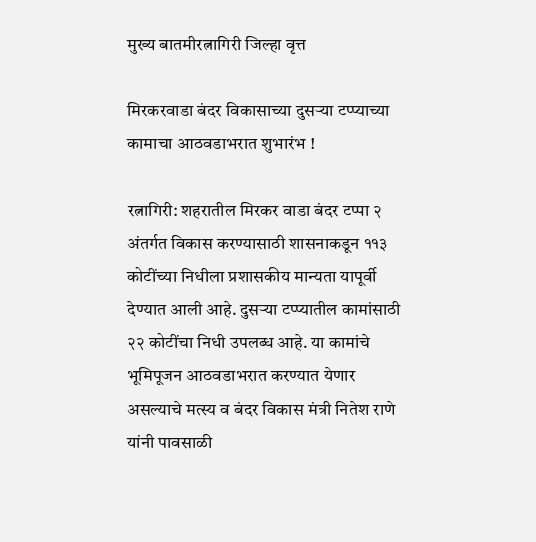मुख्य बातमीरत्नागिरी जिल्हा वृत्त

मिरकरवाडा बंदर विकासाच्या दुसऱ्या टप्प्याच्या कामाचा आठवडाभरात शुभारंभ !

रत्नागिरी: शहरातील मिरकर वाडा बंदर टप्पा २ अंतर्गत विकास करण्यासाठी शासनाकडून ११३ कोटींच्या निधीला प्रशासकीय मान्यता यापूर्वी देण्यात आली आहे. दुसऱ्या टप्प्यातील कामांसाठी २२ कोटींचा निधी उपलब्ध आहे. या कामांचे भूमिपूजन आठवडाभरात करण्यात येणार असल्याचे मत्स्य व बंदर विकास मंत्री नितेश राणे यांनी पावसाळी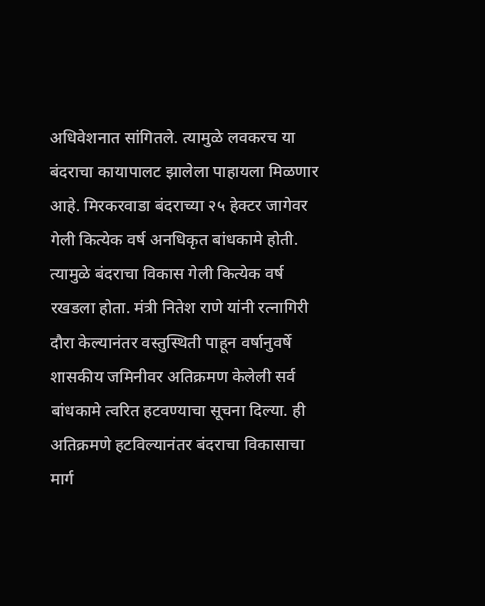अधिवेशनात सांगितले. त्यामुळे लवकरच या बंदराचा कायापालट झालेला पाहायला मिळणार आहे. मिरकरवाडा बंदराच्या २५ हेक्टर जागेवर गेली कित्येक वर्ष अनधिकृत बांधकामे होती. त्यामुळे बंदराचा विकास गेली कित्येक वर्ष रखडला होता. मंत्री नितेश राणे यांनी रत्नागिरी दौरा केल्यानंतर वस्तुस्थिती पाहून वर्षानुवर्षे शासकीय जमिनीवर अतिक्रमण केलेली सर्व बांधकामे त्वरित हटवण्याचा सूचना दिल्या. ही अतिक्रमणे हटविल्यानंतर बंदराचा विकासाचा मार्ग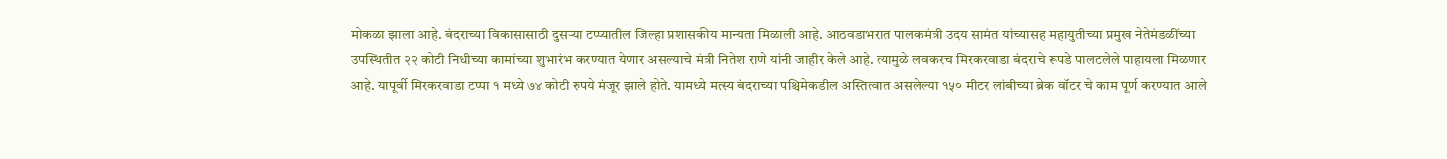मोकळा झाला आहे. बंदराच्या विकासासाठी दुसऱ्या टप्प्यातील जिल्हा प्रशासकीय मान्यता मिळाली आहे. आठवडाभरात पालकमंत्री उदय सामंत यांच्यासह महायुतीच्या प्रमुख नेतेमंडळींच्या उपस्थितीत २२ कोटी निधीच्या कामांच्या शुभारंभ करण्यात येणार असल्याचे मंत्री नितेश राणे यांनी जाहीर केले आहे. त्यामुळे लवकरच मिरकरवाडा बंदराचे रूपडे पालटलेले पाहायला मिळणार आहे. यापूर्वी मिरकरवाडा टप्पा १ मध्ये ७४ कोटी रुपये मंजूर झाले होते. यामध्ये मत्स्य बंदराच्या पश्चिमेकडील अस्तित्वात असलेल्या १५० मीटर लांबीच्या ब्रेक वॉटर चे काम पूर्ण करण्यात आले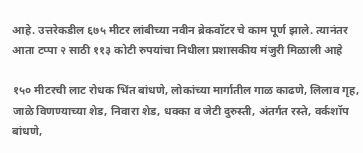आहे. उत्तरेकडील ६७५ मीटर लांबीच्या नवीन ब्रेकवॉटर चे काम पूर्ण झाले. त्यानंतर आता टप्पा २ साठी ११३ कोटी रुपयांचा निधीला प्रशासकीय मंजुरी मिळाली आहे

१५० मीटरची लाट रोधक भिंत बांधणे, लोकांच्या मार्गातील गाळ काढणे, लिलाव गृह, जाळे विणण्याच्या शेड, निवारा शेड, धक्का व जेटी दुरुस्ती, अंतर्गत रस्ते, वर्कशॉप बांधणे,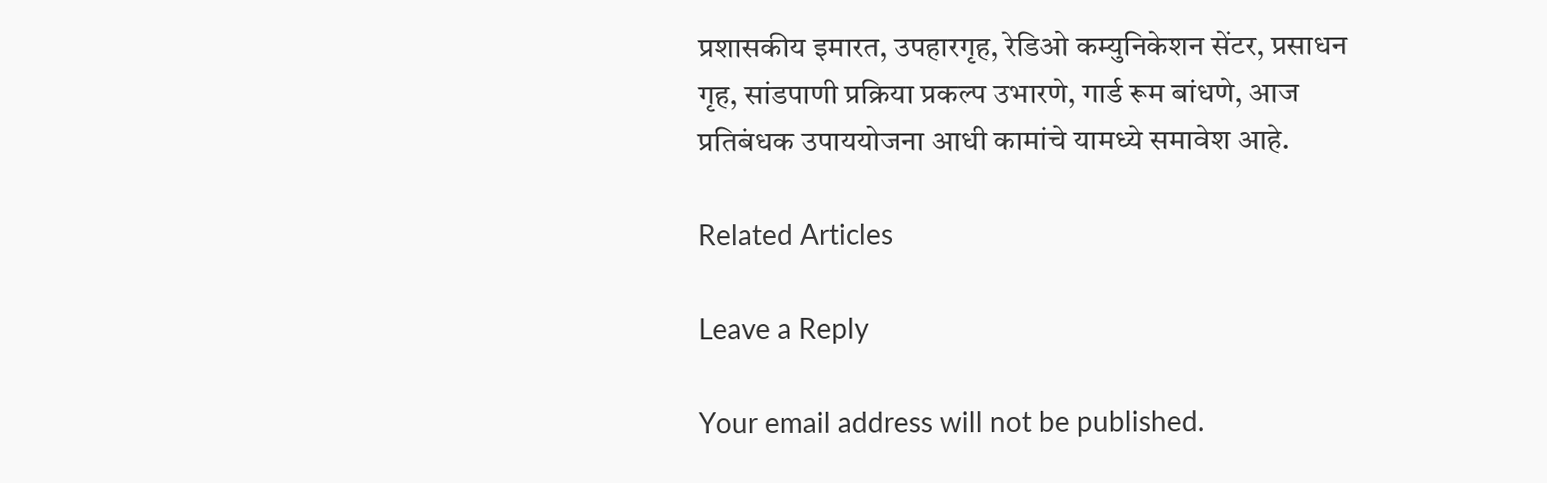प्रशासकीय इमारत, उपहारगृह, रेडिओ कम्युनिकेशन सेंटर, प्रसाधन गृह, सांडपाणी प्रक्रिया प्रकल्प उभारणे, गार्ड रूम बांधणे, आज प्रतिबंधक उपाययोजना आधी कामांचे यामध्ये समावेश आहे.

Related Articles

Leave a Reply

Your email address will not be published.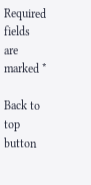Required fields are marked *

Back to top button